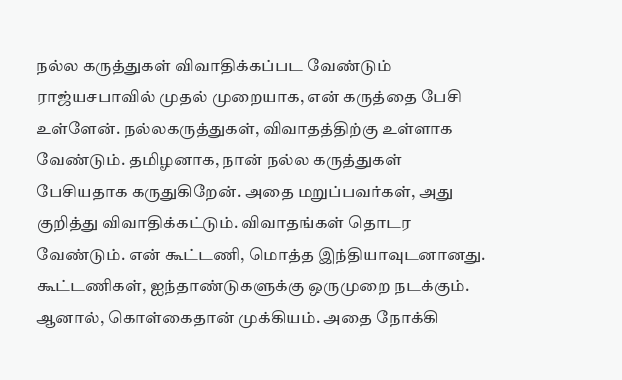நல்ல கருத்துகள் விவாதிக்கப்பட வேண்டும்
ராஜ்யசபாவில் முதல் முறையாக, என் கருத்தை பேசி உள்ளேன். நல்லகருத்துகள், விவாதத்திற்கு உள்ளாக வேண்டும். தமிழனாக, நான் நல்ல கருத்துகள் பேசியதாக கருதுகிறேன். அதை மறுப்பவர்கள், அது குறித்து விவாதிக்கட்டும். விவாதங்கள் தொடர வேண்டும். என் கூட்டணி, மொத்த இந்தியாவுடனானது. கூட்டணிகள், ஐந்தாண்டுகளுக்கு ஒருமுறை நடக்கும். ஆனால், கொள்கைதான் முக்கியம். அதை நோக்கி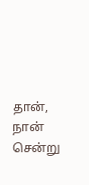தான், நான் சென்று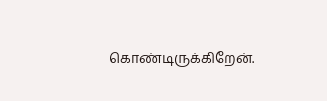கொண்டிருக்கிறேன்.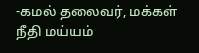-கமல் தலைவர், மக்கள் நீதி மய்யம்